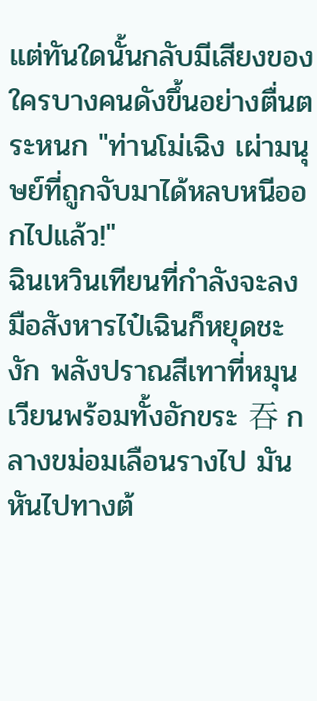แต่ทันใดนั้นกลับมีเสียงของใครบางคนดังขึ้นอย่างตื่นตระหนก "ท่านโม่เฉิง เผ่ามนุษย์ที่ถูกจับมาได้หลบหนีออกไปแล้ว!"
ฉินเหวินเทียนที่กำลังจะลงมือสังหารไป๋เฉินก็หยุดชะงัก พลังปราณสีเทาที่หมุนเวียนพร้อมทั้งอักขระ 吞 กลางขม่อมเลือนรางไป มันหันไปทางต้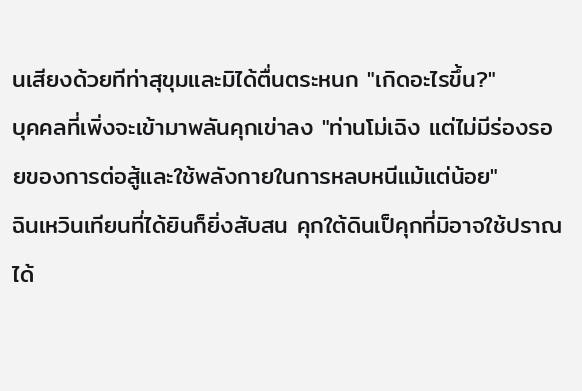นเสียงด้วยทีท่าสุขุมและมิได้ตื่นตระหนก "เกิดอะไรขึ้น?"
บุคคลที่เพิ่งจะเข้ามาพลันคุกเข่าลง "ท่านโม่เฉิง แต่ไม่มีร่องรอยของการต่อสู้และใช้พลังกายในการหลบหนีแม้แต่น้อย"
ฉินเหวินเทียนที่ได้ยินก็ยิ่งสับสน คุกใต้ดินเป็คุกที่มิอาจใช้ปราณได้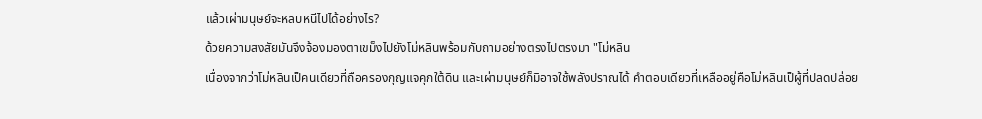แล้วเผ่ามนุษย์จะหลบหนีไปได้อย่างไร?
ด้วยความสงสัยมันจึงจ้องมองตาเขม็งไปยังโม่หลินพร้อมกับถามอย่างตรงไปตรงมา "โม่หลิน
เนื่องจากว่าโม่หลินเป็คนเดียวที่ถือครองกุญแจคุกใต้ดิน และเผ่ามนุษย์ก็มิอาจใช้พลังปราณได้ คำตอบเดียวที่เหลืออยู่คือโม่หลินเป็ผู้ที่ปลดปล่อย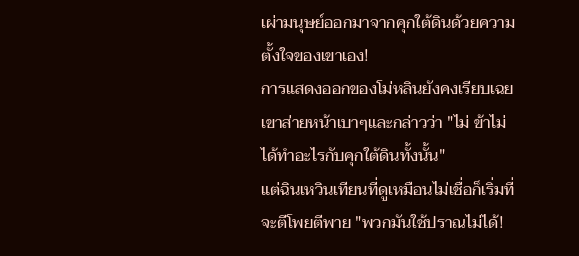เผ่ามนุษย์ออกมาจากคุกใต้ดินด้วยความตั้งใจของเขาเอง!
การแสดงออกของโม่หลินยังคงเรียบเฉย เขาส่ายหน้าเบาๆและกล่าวว่า "ไม่ ข้าไม่ได้ทำอะไรกับคุกใต้ดินทั้งนั้น"
แต่ฉินเหวินเทียนที่ดูเหมือนไม่เชื่อก็เริ่มที่จะตีโพยตีพาย "พวกมันใช้ปราณไม่ได้!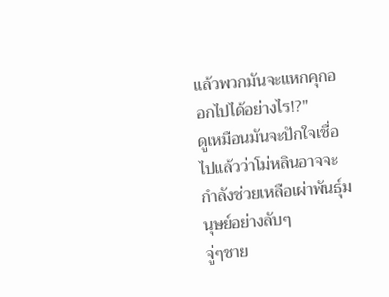แล้วพวกมันจะแหกคุกออกไปได้อย่างไร!?"
ดูเหมือนมันจะปักใจเชื่อไปแล้วว่าโม่หลินอาจจะกำลังช่วยเหลือเผ่าพันธุ์มนุษย์อย่างลับๆ
จู่ๆชาย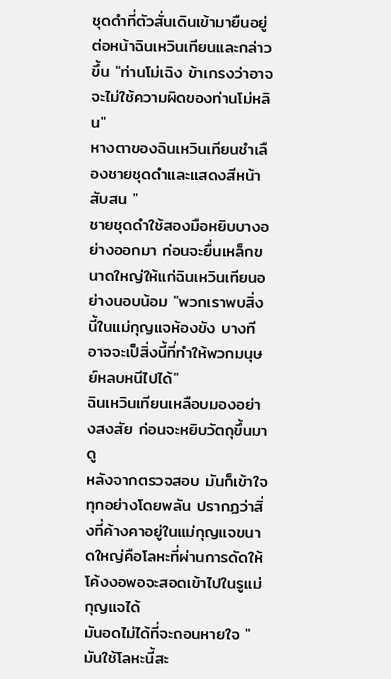ชุดดำที่ตัวสั่นเดินเข้ามายืนอยู่ต่อหน้าฉินเหวินเทียนและกล่าวขึ้น "ท่านโม่เฉิง ข้าเกรงว่าอาจจะไม่ใช้ความผิดของท่านโม่หลิน"
หางตาของฉินเหวินเทียนชำเลืองชายชุดดำและแสดงสีหน้าสับสน "
ชายชุดดำใช้สองมือหยิบบางอย่างออกมา ก่อนจะยื่นเหล็กขนาดใหญ่ให้แก่ฉินเหวินเทียนอย่างนอบน้อม "พวกเราพบสิ่งนี้ในแม่กุญแจห้องขัง บางทีอาจจะเป็สิ่งนี้ที่ทำให้พวกมนุษย์หลบหนีไปได้"
ฉินเหวินเทียนเหลือบมองอย่างสงสัย ก่อนจะหยิบวัตถุขึ้นมาดู
หลังจากตรวจสอบ มันก็เข้าใจทุกอย่างโดยพลัน ปรากฏว่าสิ่งที่ค้างคาอยู่ในแม่กุญแจขนาดใหญ่คือโลหะที่ผ่านการดัดให้โค้งงอพอจะสอดเข้าไปในรูแม่กุญแจได้
มันอดไม่ได้ที่จะถอนหายใจ "มันใช้โลหะนี้สะ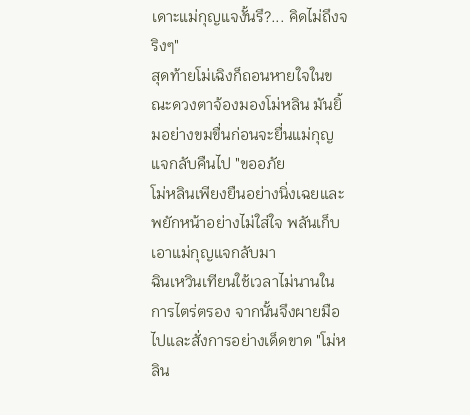เดาะแม่กุญแจงั้นรึ?... คิดไม่ถึงจริงๆ"
สุดท้ายโม่เฉิงก็ถอนหายใจในขณะดวงตาจ้องมองโม่หลิน มันยิ้มอย่างขมขื่นก่อนจะยื่นแม่กุญแจกลับคืนไป "ขออภัย
โม่หลินเพียงยืนอย่างนิ่งเฉยและพยักหน้าอย่างไม่ใส่ใจ พลันเก็บเอาแม่กุญแจกลับมา
ฉินเหวินเทียนใช้เวลาไม่นานในการไตร่ตรอง จากนั้นจึงผายมือไปและสั่งการอย่างเด็ดขาด "โม่หลิน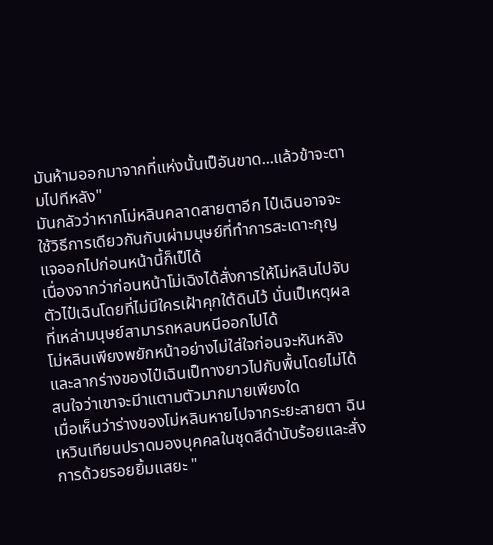มันห้ามออกมาจากที่แห่งนั้นเป็อันขาด...แล้วข้าจะตามไปทีหลัง"
มันกลัวว่าหากโม่หลินคลาดสายตาอีก ไป๋เฉินอาจจะใช้วิธีการเดียวกันกับเผ่ามนุษย์ที่ทำการสะเดาะกุญแจออกไปก่อนหน้านี้ก็เป็ได้
เนื่องจากว่าก่อนหน้าโม่เฉิงได้สั่งการให้โม่หลินไปจับตัวไป๋เฉินโดยที่ไม่มีใครเฝ้าคุกใต้ดินไว้ นั่นเป็เหตุผลที่เหล่ามนุษย์สามารถหลบหนีออกไปได้
โม่หลินเพียงพยักหน้าอย่างไม่ใส่ใจก่อนจะหันหลังและลากร่างของไป๋เฉินเป็ทางยาวไปกับพื้นโดยไม่ได้สนใจว่าเขาจะมีาแตามตัวมากมายเพียงใด
เมื่อเห็นว่าร่างของโม่หลินหายไปจากระยะสายตา ฉินเหวินเทียนปราดมองบุคคลในชุดสีดำนับร้อยและสั่งการด้วยรอยยิ้มแสยะ "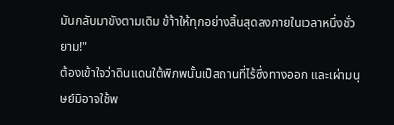มันกลับมาขังตามเดิม ข้า้าให้ทุกอย่างสิ้นสุดลงภายในเวลาหนึ่งชั่วยาม!"
ต้องเข้าใจว่าดินแดนใต้พิภพนั้นเป็สถานที่ไร้ซึ่งทางออก และเผ่ามนุษย์มิอาจใช้พ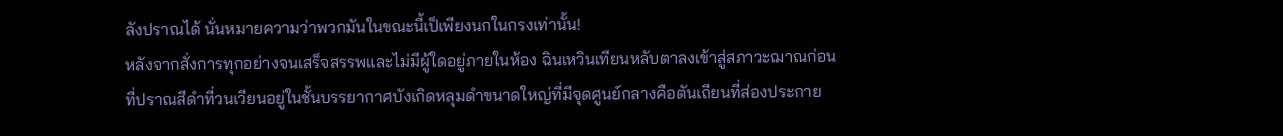ลังปราณได้ นั่นหมายความว่าพวกมันในขณะนี้เป็เพียงนกในกรงเท่านั้น!
หลังจากสั่งการทุกอย่างจนเสร็จสรรพและไม่มีผู้ใดอยู่ภายในห้อง ฉินเหวินเทียนหลับตาลงเข้าสู่สภาวะฌาณก่อนที่ปราณสีดำที่วนเวียนอยู่ในชั้นบรรยากาศบังเกิดหลุมดำขนาดใหญ่ที่มีจุดศูนย์กลางคือตันเถียนที่ส่องประกาย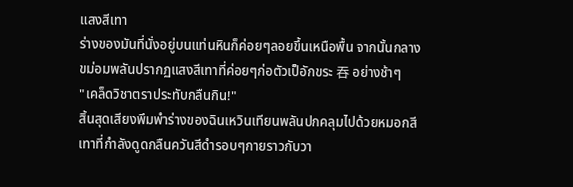แสงสีเทา
ร่างของมันที่นั่งอยู่บนแท่นหินก็ค่อยๆลอยขึ้นเหนือพื้น จากนั้นกลางขม่อมพลันปรากฏแสงสีเทาที่ค่อยๆก่อตัวเป็อักขระ 吞 อย่างช้าๆ
"เคล็ดวิชาตราประทับกลืนกิน!"
สิ้นสุดเสียงพึมพำร่างของฉินเหวินเทียนพลันปกคลุมไปด้วยหมอกสีเทาที่กำลังดูดกลืนควันสีดำรอบๆกายราวกับวา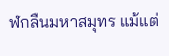ฬกลืนมหาสมุทร แม้แต่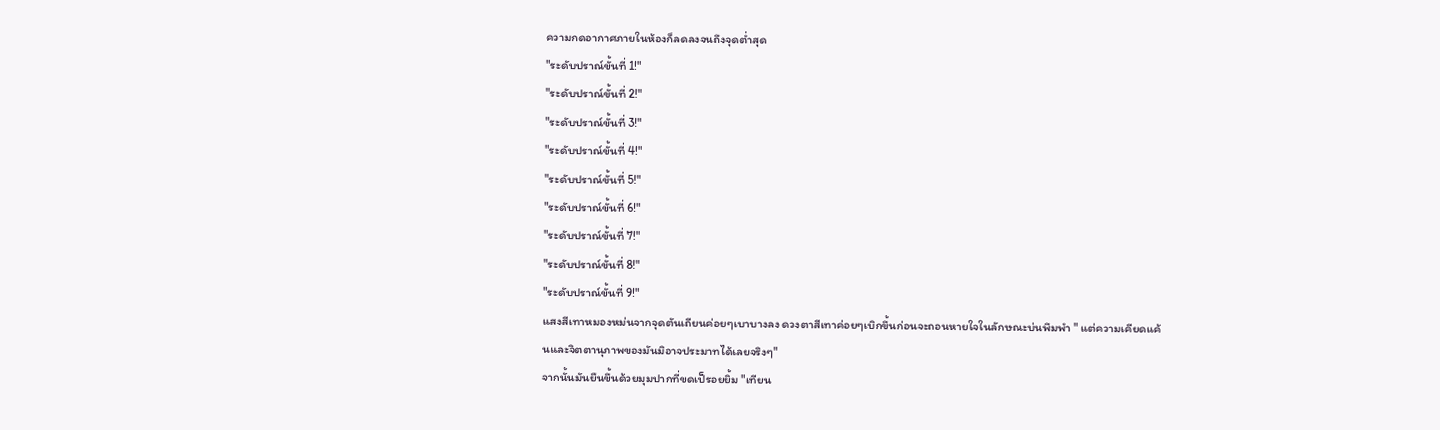ความกดอากาศภายในห้องก็ลดลงจนถึงจุดต่ำสุด
"ระดับปราณ์ขั้นที่ 1!"
"ระดับปราณ์ขั้นที่ 2!"
"ระดับปราณ์ขั้นที่ 3!"
"ระดับปราณ์ขั้นที่ 4!"
"ระดับปราณ์ขั้นที่ 5!"
"ระดับปราณ์ขั้นที่ 6!"
"ระดับปราณ์ขั้นที่ 7!"
"ระดับปราณ์ขั้นที่ 8!"
"ระดับปราณ์ขั้นที่ 9!"
แสงสีเทาหมองหม่นจากจุดตันเถียนค่อยๆเบาบางลง ดวงตาสีเทาค่อยๆเบิกขึ้นก่อนจะถอนหายใจในลักษณะบ่นพึมพำ " แต่ความเคียดแค้นและจิตตานุภาพของมันมิอาจประมาทได้เลยจริงๆ"
จากนั้นมันยืนขึ้นด้วยมุมปากที่ขดเป็รอยยิ้ม "เทียน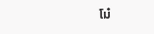โม๋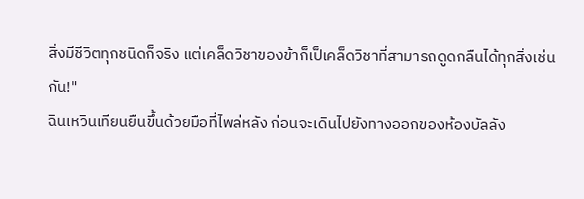สิ่งมีชีวิตทุกชนิดก็จริง แต่เคล็ดวิชาของข้าก็เป็เคล็ดวิชาที่สามารถดูดกลืนได้ทุกสิ่งเช่นกัน!"
ฉินเหวินเทียนยืนขึ้นด้วยมือที่ไพล่หลัง ก่อนจะเดินไปยังทางออกของห้องบัลลัง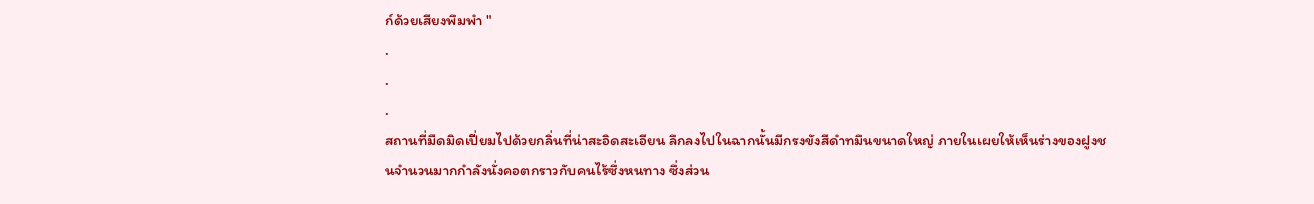ก์ด้วยเสียงพึมพำ "
.
.
.
สถานที่มืดมิดเปี่ยมไปด้วยกลิ่นที่น่าสะอิดสะเอียน ลึกลงไปในฉากนั้นมีกรงขังสีดำทมึนขนาดใหญ่ ภายในเผยให้เห็นร่างของฝูงชนจำนวนมากกำลังนั่งคอตกราวกับคนไร้ซึ่งหนทาง ซึ่งส่วน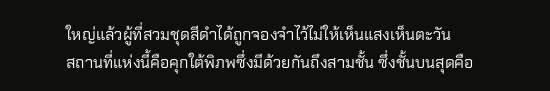ใหญ่แล้วผู้ที่สวมชุดสีดำได้ถูกจองจำไว้ไม่ให้เห็นแสงเห็นตะวัน
สถานที่แห่งนี้คือคุกใต้พิภพซึ่งมีด้วยกันถึงสามชั้น ซึ่งชั้นบนสุดคือ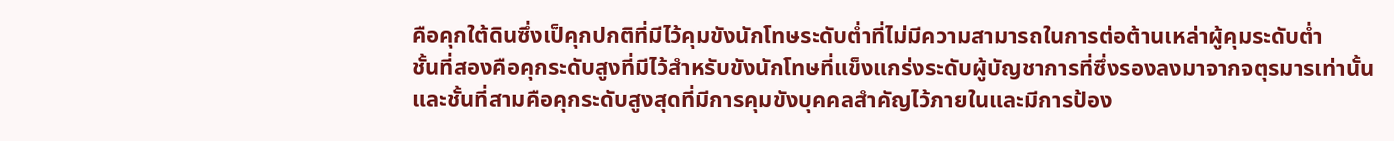คือคุกใต้ดินซึ่งเป็คุกปกติที่มีไว้คุมขังนักโทษระดับต่ำที่ไม่มีความสามารถในการต่อต้านเหล่าผู้คุมระดับต่ำ
ชั้นที่สองคือคุกระดับสูงที่มีไว้สำหรับขังนักโทษที่แข็งแกร่งระดับผู้บัญชาการที่ซึ่งรองลงมาจากจตุรมารเท่านั้น
และชั้นที่สามคือคุกระดับสูงสุดที่มีการคุมขังบุคคลสำคัญไว้ภายในและมีการป้อง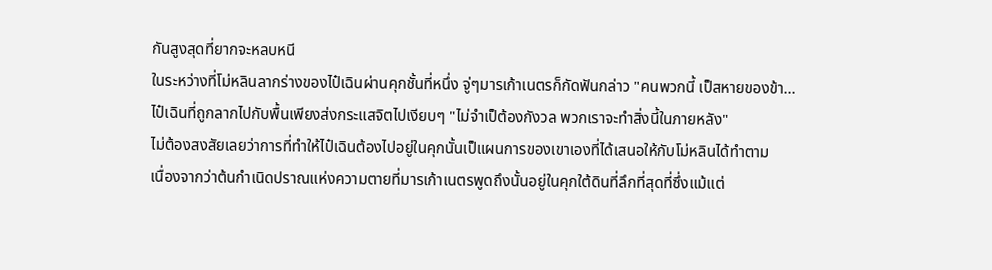กันสูงสุดที่ยากจะหลบหนี
ในระหว่างที่โม่หลินลากร่างของไป๋เฉินผ่านคุกชั้นที่หนึ่ง จู่ๆมารเก้าเนตรก็กัดฟันกล่าว "คนพวกนี้ เป็สหายของข้า...
ไป๋เฉินที่ถูกลากไปกับพื้นเพียงส่งกระแสจิตไปเงียบๆ "ไม่จำเป็ต้องกังวล พวกเราจะทำสิ่งนี้ในภายหลัง"
ไม่ต้องสงสัยเลยว่าการที่ทำให้ไป๋เฉินต้องไปอยู่ในคุกนั้นเป็แผนการของเขาเองที่ได้เสนอให้กับโม่หลินได้ทำตาม
เนื่องจากว่าต้นกำเนิดปราณแห่งความตายที่มารเก้าเนตรพูดถึงนั้นอยู่ในคุกใต้ดินที่ลึกที่สุดที่ซึ่งแม้แต่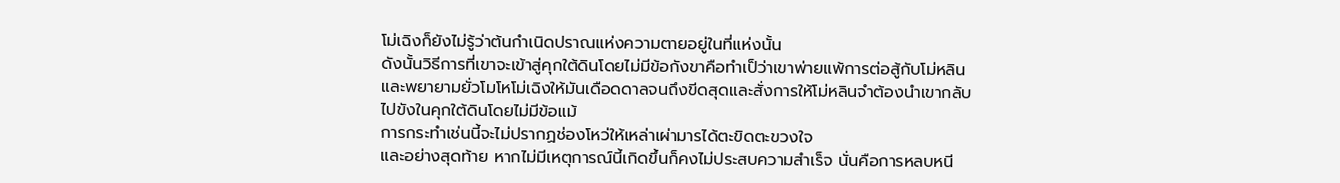โม่เฉิงก็ยังไม่รู้ว่าต้นกำเนิดปราณแห่งความตายอยู่ในที่แห่งนั้น
ดังนั้นวิธีการที่เขาจะเข้าสู่คุกใต้ดินโดยไม่มีข้อกังขาคือทำเป็ว่าเขาพ่ายแพ้การต่อสู้กับโม่หลินและพยายามยั่วโมโหโม่เฉิงให้มันเดือดดาลจนถึงขีดสุดและสั่งการให้โม่หลินจำต้องนำเขากลับไปขังในคุกใต้ดินโดยไม่มีข้อแม้
การกระทำเช่นนี้จะไม่ปรากฏช่องโหว่ให้เหล่าเผ่ามารได้ตะขิดตะขวงใจ
และอย่างสุดท้าย หากไม่มีเหตุการณ์นี้เกิดขึ้นก็คงไม่ประสบความสำเร็จ นั่นคือการหลบหนี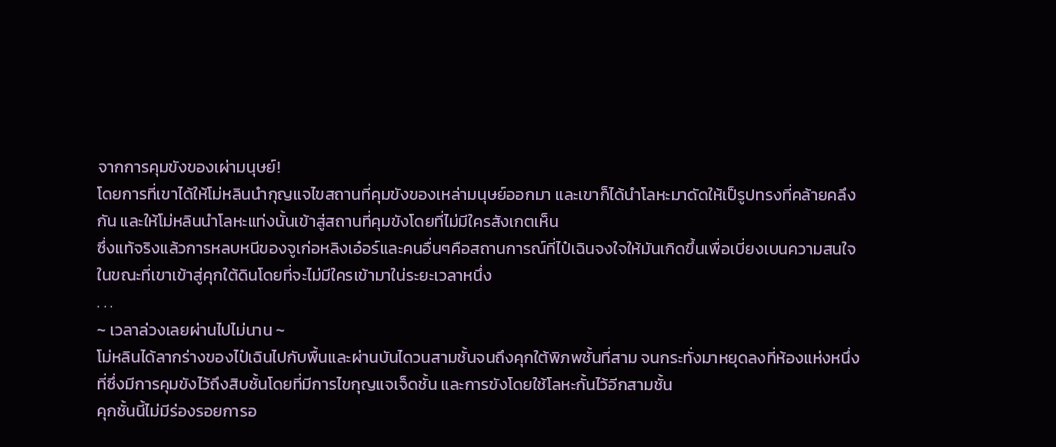จากการคุมขังของเผ่ามนุษย์!
โดยการที่เขาได้ให้โม่หลินนำกุญแจไขสถานที่คุมขังของเหล่ามนุษย์ออกมา และเขาก็ได้นำโลหะมาดัดให้เป็รูปทรงที่คล้ายคลึงกัน และให้โม่หลินนำโลหะแท่งนั้นเข้าสู่สถานที่คุมขังโดยที่ไม่มีใครสังเกตเห็น
ซึ่งแท้จริงแล้วการหลบหนีของจูเก่อหลิงเอ๋อร์และคนอื่นๆคือสถานการณ์ที่ไป๋เฉินจงใจให้มันเกิดขึ้นเพื่อเบี่ยงเบนความสนใจในขณะที่เขาเข้าสู่คุกใต้ดินโดยที่จะไม่มีใครเข้ามาใน่ระยะเวลาหนึ่ง
. . .
~ เวลาล่วงเลยผ่านไปไม่นาน ~
โม่หลินได้ลากร่างของไป๋เฉินไปกับพื้นและผ่านบันไดวนสามชั้นจนถึงคุกใต้พิภพชั้นที่สาม จนกระทั่งมาหยุดลงที่ห้องแห่งหนึ่งที่ซึ่งมีการคุมขังไว้ถึงสิบชั้นโดยที่มีการไขกุญแจเจ็ดชั้น และการขังโดยใช้โลหะกั้นไว้อีกสามชั้น
คุกชั้นนี้ไม่มีร่องรอยการอ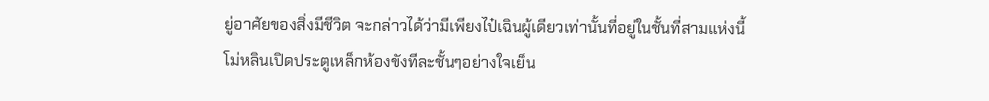ยู่อาศัยของสิ่งมีชีวิต จะกล่าวได้ว่ามีเพียงไป๋เฉินผู้เดียวเท่านั้นที่อยู่ในชั้นที่สามแห่งนี้
โม่หลินเปิดประตูเหล็กห้องขังทีละชั้นๆอย่างใจเย็น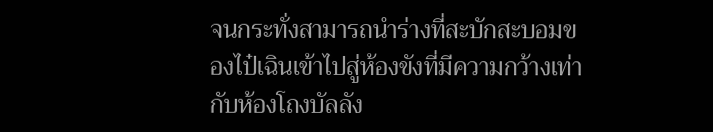จนกระทั่งสามารถนำร่างที่สะบักสะบอมของไป๋เฉินเข้าไปสู่ห้องขังที่มีความกว้างเท่ากับห้องโถงบัลลัง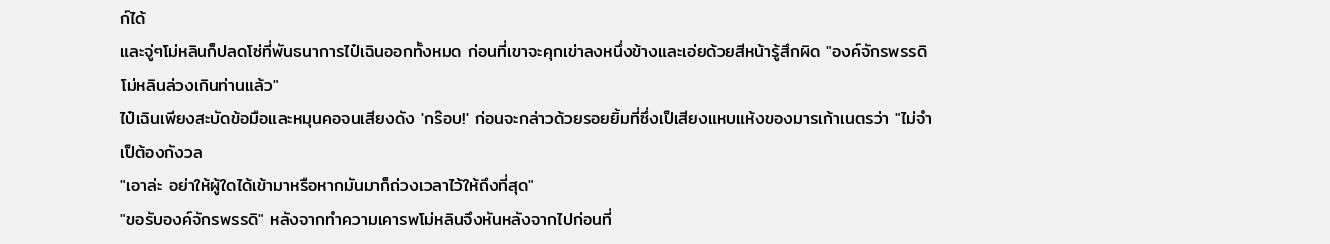ก์ได้
และจู่ๆโม่หลินก็ปลดโซ่ที่พันธนาการไป๋เฉินออกทั้งหมด ก่อนที่เขาจะคุกเข่าลงหนึ่งข้างและเอ่ยด้วยสีหน้ารู้สึกผิด "องค์จักรพรรดิ โม่หลินล่วงเกินท่านแล้ว"
ไป๋เฉินเพียงสะบัดข้อมือและหมุนคอจนเสียงดัง 'กร๊อบ!' ก่อนจะกล่าวด้วยรอยยิ้มที่ซึ่งเป็เสียงแหบแห้งของมารเก้าเนตรว่า "ไม่จำเป็ต้องกังวล
"เอาล่ะ อย่าให้ผู้ใดได้เข้ามาหรือหากมันมาก็ถ่วงเวลาไว้ให้ถึงที่สุด"
"ขอรับองค์จักรพรรดิ" หลังจากทำความเคารพโม่หลินจึงหันหลังจากไปก่อนที่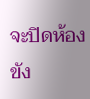จะปิดห้องขัง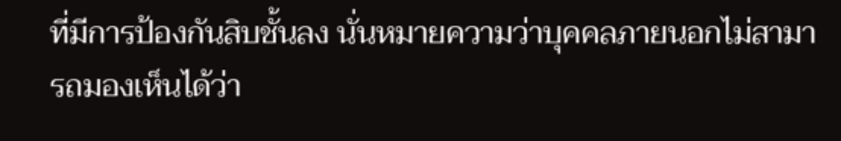ที่มีการป้องกันสิบชั้นลง นั่นหมายความว่าบุคคลภายนอกไม่สามารถมองเห็นได้ว่า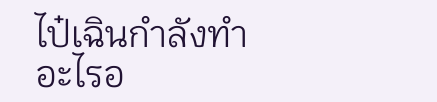ไป๋เฉินกำลังทำอะไรอ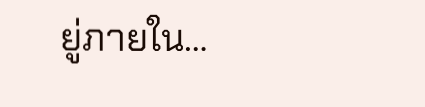ยู่ภายใน…